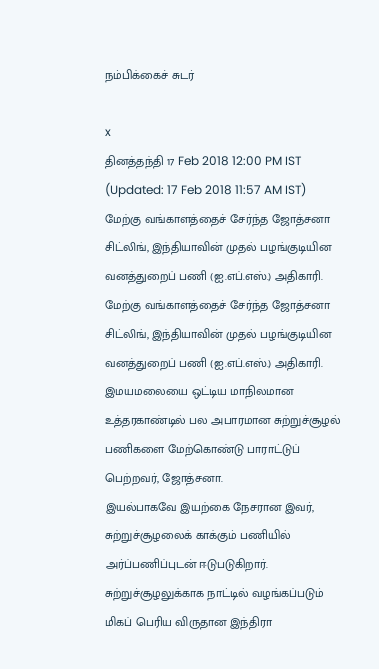நம்பிக்கைச் சுடர்

x
தினத்தந்தி 17 Feb 2018 12:00 PM IST (Updated: 17 Feb 2018 11:57 AM IST)
மேற்கு வங்காளத்தைச் சேர்ந்த ஜோத்சனா சிட்லிங், இந்தியாவின் முதல் பழங்குடியின வனத்துறைப் பணி (ஐ.எப்.எஸ்.) அதிகாரி.
மேற்கு வங்காளத்தைச் சேர்ந்த ஜோத்சனா சிட்லிங், இந்தியாவின் முதல் பழங்குடியின வனத்துறைப் பணி (ஐ.எப்.எஸ்.) அதிகாரி. இமயமலையை ஒட்டிய மாநிலமான உத்தரகாண்டில் பல அபாரமான சுற்றுச்சூழல் பணிகளை மேற்கொண்டு பாராட்டுப் பெற்றவர், ஜோத்சனா.
இயல்பாகவே இயற்கை நேசரான இவர், சுற்றுச்சூழலைக் காக்கும் பணியில் அர்ப்பணிப்புடன் ஈடுபடுகிறார். சுற்றுச்சூழலுக்காக நாட்டில் வழங்கப்படும் மிகப் பெரிய விருதான இந்திரா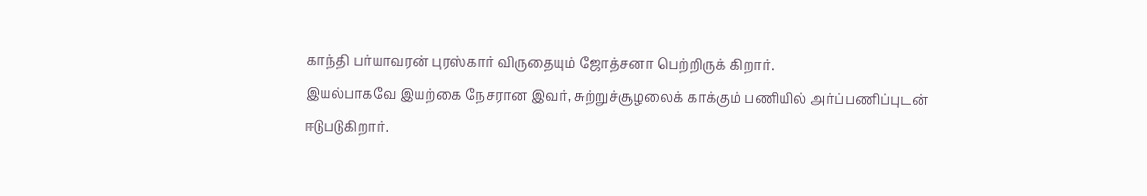காந்தி பர்யாவரன் புரஸ்கார் விருதையும் ஜோத்சனா பெற்றிருக் கிறார்.
இயல்பாகவே இயற்கை நேசரான இவர், சுற்றுச்சூழலைக் காக்கும் பணியில் அர்ப்பணிப்புடன் ஈடுபடுகிறார்.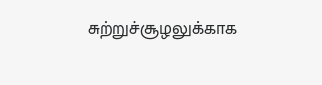சுற்றுச்சூழலுக்காக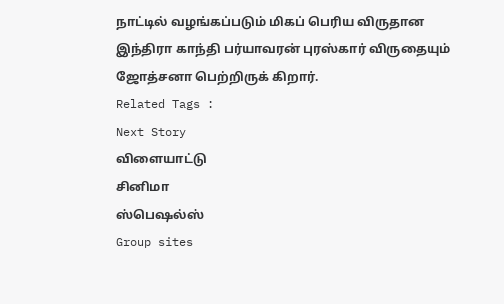நாட்டில் வழங்கப்படும் மிகப் பெரிய விருதான இந்திரா காந்தி பர்யாவரன் புரஸ்கார் விருதையும் ஜோத்சனா பெற்றிருக் கிறார்.
Related Tags :
Next Story
விளையாட்டு
சினிமா
ஸ்பெஷல்ஸ்
Group sites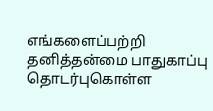எங்களைப்பற்றி தனித்தன்மை பாதுகாப்பு தொடர்புகொள்ள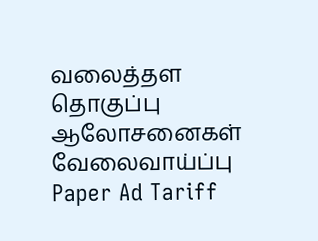வலைத்தள தொகுப்பு ஆலோசனைகள் வேலைவாய்ப்பு
Paper Ad Tariff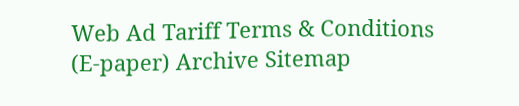Web Ad Tariff Terms & Conditions (E-paper) Archive Sitemap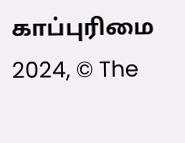காப்புரிமை 2024, © The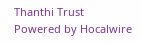Thanthi Trust Powered by Hocalwire